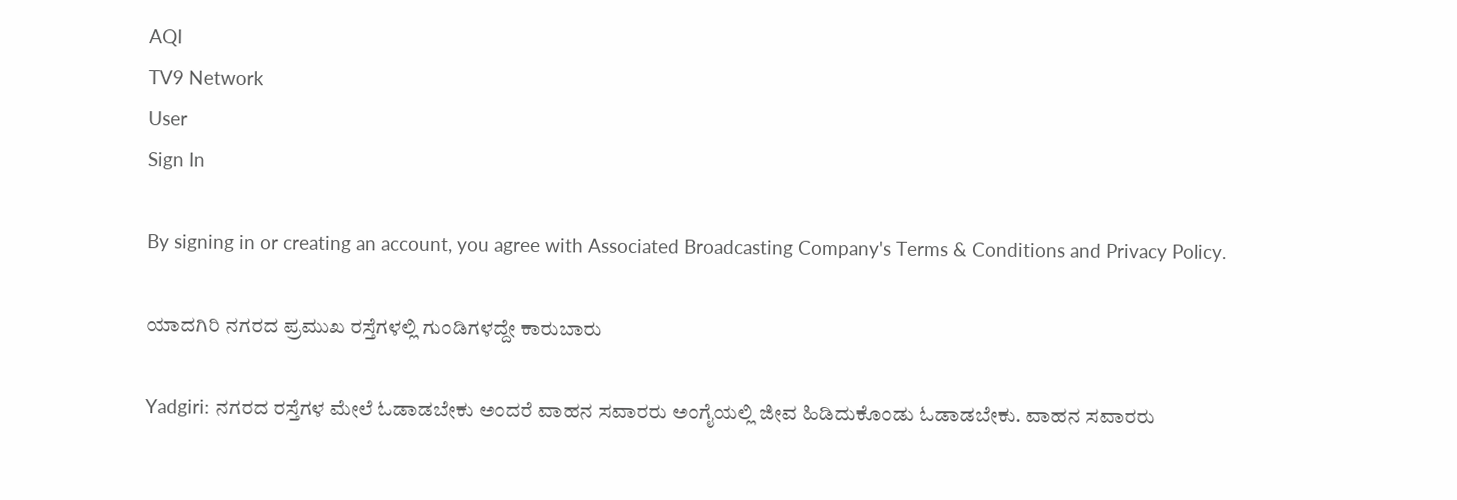AQI
TV9 Network
User
Sign In

By signing in or creating an account, you agree with Associated Broadcasting Company's Terms & Conditions and Privacy Policy.

ಯಾದಗಿರಿ ನಗರದ ಪ್ರಮುಖ ರಸ್ತೆಗಳಲ್ಲಿ ಗುಂಡಿಗಳದ್ದೇ ಕಾರುಬಾರು

Yadgiri: ನಗರದ ರಸ್ತೆಗಳ ಮೇಲೆ ಓಡಾಡಬೇಕು ಅಂದರೆ ವಾಹನ ಸವಾರರು ಅಂಗೈಯಲ್ಲಿ ಜೀವ ಹಿಡಿದುಕೊಂಡು ಓಡಾಡಬೇಕು. ವಾಹನ ಸವಾರರು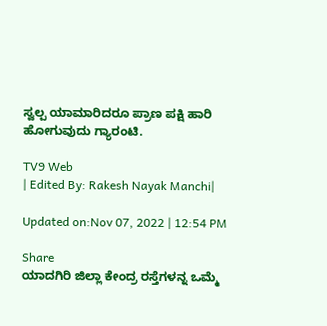ಸ್ವಲ್ಪ ಯಾಮಾರಿದರೂ ಪ್ರಾಣ ಪಕ್ಷಿ ಹಾರಿ ಹೋಗುವುದು ಗ್ಯಾರಂಟಿ.

TV9 Web
| Edited By: Rakesh Nayak Manchi|

Updated on:Nov 07, 2022 | 12:54 PM

Share
ಯಾದಗಿರಿ ಜಿಲ್ಲಾ ಕೇಂದ್ರ ರಸ್ತೆಗಳನ್ನ ಒಮ್ಮೆ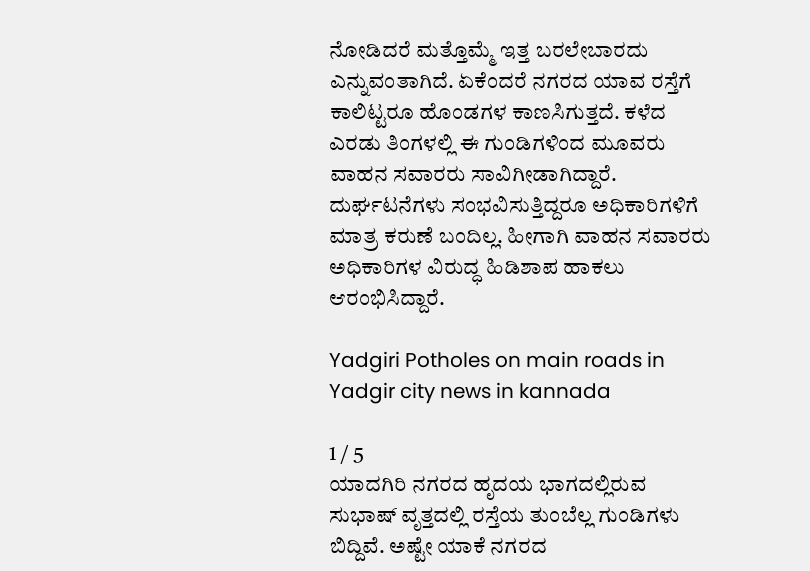ನೋಡಿದರೆ ಮತ್ತೊಮ್ಮೆ ಇತ್ತ ಬರಲೇಬಾರದು ಎನ್ನುವಂತಾಗಿದೆ. ಏಕೆಂದರೆ ನಗರದ ಯಾವ ರಸ್ತೆಗೆ ಕಾಲಿಟ್ಟರೂ ಹೊಂಡಗಳ ಕಾಣಸಿಗುತ್ತದೆ. ಕಳೆದ ಎರಡು ತಿಂಗಳಲ್ಲಿ ಈ ಗುಂಡಿಗಳಿಂದ ಮೂವರು ವಾಹನ ಸವಾರರು ಸಾವಿಗೀಡಾಗಿದ್ದಾರೆ. ದುರ್ಘಟನೆಗಳು ಸಂಭವಿಸುತ್ತಿದ್ದರೂ ಅಧಿಕಾರಿಗಳಿಗೆ ಮಾತ್ರ ಕರುಣೆ ಬಂದಿಲ್ಲ. ಹೀಗಾಗಿ ವಾಹನ ಸವಾರರು ಅಧಿಕಾರಿಗಳ ವಿರುದ್ಧ ಹಿಡಿಶಾಪ ಹಾಕಲು ಆರಂಭಿಸಿದ್ದಾರೆ.

Yadgiri Potholes on main roads in Yadgir city news in kannada

1 / 5
ಯಾದಗಿರಿ ನಗರದ ಹೃದಯ ಭಾಗದಲ್ಲಿರುವ ಸುಭಾಷ್ ವೃತ್ತದಲ್ಲಿ ರಸ್ತೆಯ ತುಂಬೆಲ್ಲ ಗುಂಡಿಗಳು ಬಿದ್ದಿವೆ. ಅಷ್ಟೇ ಯಾಕೆ ನಗರದ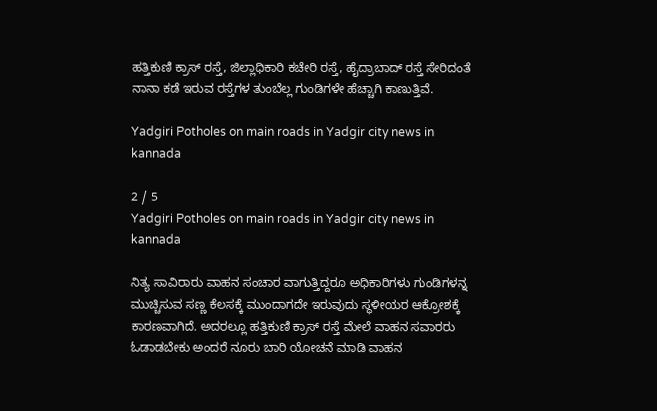ಹತ್ತಿಕುಣಿ ಕ್ರಾಸ್ ರಸ್ತೆ, ಜಿಲ್ಲಾಧಿಕಾರಿ ಕಚೇರಿ ರಸ್ತೆ, ಹೈದ್ರಾಬಾದ್ ರಸ್ತೆ ಸೇರಿದಂತೆ ನಾನಾ ಕಡೆ ಇರುವ ರಸ್ತೆಗಳ ತುಂಬೆಲ್ಲ ಗುಂಡಿಗಳೇ ಹೆಚ್ಚಾಗಿ ಕಾಣುತ್ತಿವೆ.

Yadgiri Potholes on main roads in Yadgir city news in kannada

2 / 5
Yadgiri Potholes on main roads in Yadgir city news in kannada

ನಿತ್ಯ ಸಾವಿರಾರು ವಾಹನ ಸಂಚಾರ ವಾಗುತ್ತಿದ್ದರೂ ಅಧಿಕಾರಿಗಳು ಗುಂಡಿಗಳನ್ನ ಮುಚ್ಚಿಸುವ ಸಣ್ಣ ಕೆಲಸಕ್ಕೆ ಮುಂದಾಗದೇ ಇರುವುದು ಸ್ಥಳೀಯರ ಆಕ್ರೋಶಕ್ಕೆ ಕಾರಣವಾಗಿದೆ. ಅದರಲ್ಲೂ ಹತ್ತಿಕುಣಿ ಕ್ರಾಸ್ ರಸ್ತೆ ಮೇಲೆ ವಾಹನ ಸವಾರರು ಓಡಾಡಬೇಕು ಅಂದರೆ ನೂರು ಬಾರಿ ಯೋಚನೆ ಮಾಡಿ ವಾಹನ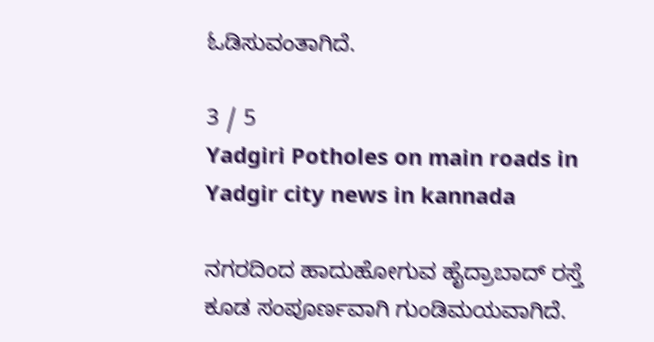ಓಡಿಸುವಂತಾಗಿದೆ.

3 / 5
Yadgiri Potholes on main roads in Yadgir city news in kannada

ನಗರದಿಂದ ಹಾದುಹೋಗುವ ಹೈದ್ರಾಬಾದ್ ರಸ್ತೆ ಕೂಡ ಸಂಪೂರ್ಣವಾಗಿ ಗುಂಡಿಮಯವಾಗಿದೆ.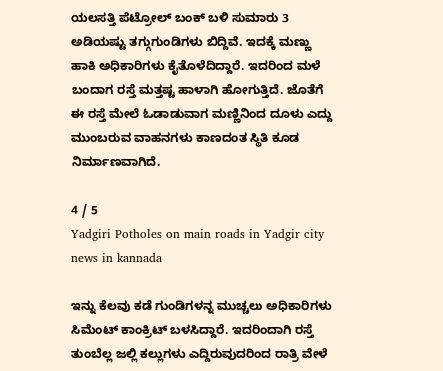ಯಲಸತ್ತಿ ಪೆಟ್ರೋಲ್ ಬಂಕ್ ಬಳಿ ಸುಮಾರು 3 ಅಡಿಯಷ್ಟು ತಗ್ಗುಗುಂಡಿಗಳು ಬಿದ್ದಿವೆ. ಇದಕ್ಕೆ ಮಣ್ಣು ಹಾಕಿ ಅಧಿಕಾರಿಗಳು ಕೈತೊಳೆದಿದ್ದಾರೆ. ಇದರಿಂದ ಮಳೆ ಬಂದಾಗ ರಸ್ತೆ ಮತ್ತಷ್ಟ ಹಾಳಾಗಿ ಹೋಗುತ್ತಿದೆ. ಜೊತೆಗೆ ಈ ರಸ್ತೆ ಮೇಲೆ ಓಡಾಡುವಾಗ ಮಣ್ಣಿನಿಂದ ದೂಳು ಎದ್ದು ಮುಂಬರುವ ವಾಹನಗಳು ಕಾಣದಂತ ಸ್ಥಿತಿ ಕೂಡ ನಿರ್ಮಾಣವಾಗಿದೆ.

4 / 5
Yadgiri Potholes on main roads in Yadgir city news in kannada

ಇನ್ನು ಕೆಲವು ಕಡೆ ಗುಂಡಿಗಳನ್ನ ಮುಚ್ಚಲು ಅಧಿಕಾರಿಗಳು ಸಿಮೆಂಟ್ ಕಾಂಕ್ರಿಟ್ ಬಳಸಿದ್ದಾರೆ. ಇದರಿಂದಾಗಿ ರಸ್ತೆ ತುಂಬೆಲ್ಲ ಜಲ್ಲಿ ಕಲ್ಲುಗಳು ಎದ್ದಿರುವುದರಿಂದ ರಾತ್ರಿ ವೇಳೆ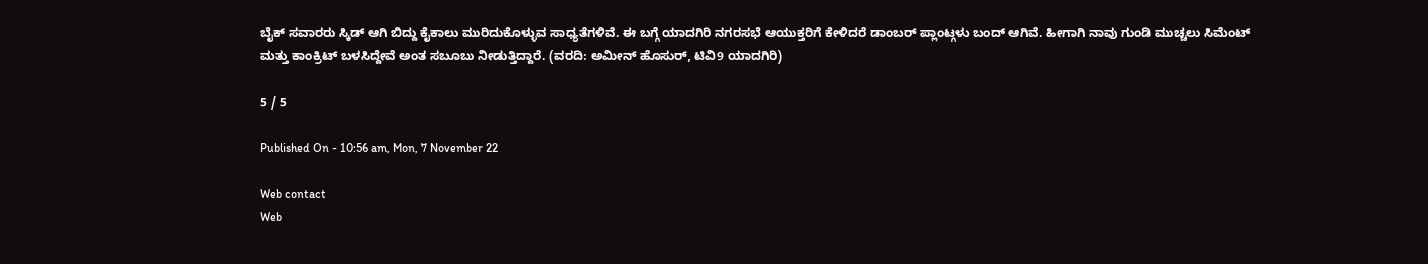ಬೈಕ್ ಸವಾರರು ಸ್ಕಿಡ್ ಆಗಿ ಬಿದ್ದು ಕೈಕಾಲು ಮುರಿದುಕೊಳ್ಳುವ ಸಾಧ್ಯತೆಗಳಿವೆ. ಈ ಬಗ್ಗೆ ಯಾದಗಿರಿ ನಗರಸಭೆ ಆಯುಕ್ತರಿಗೆ ಕೇಳಿದರೆ ಡಾಂಬರ್ ಪ್ಲಾಂಟ್ಗಳು ಬಂದ್ ಆಗಿವೆ. ಹೀಗಾಗಿ ನಾವು ಗುಂಡಿ ಮುಚ್ಚಲು ಸಿಮೆಂಟ್ ಮತ್ತು ಕಾಂಕ್ರಿಟ್ ಬಳಸಿದ್ದೇವೆ ಅಂತ ಸಬೂಬು ನೀಡುತ್ತಿದ್ದಾರೆ. (ವರದಿ: ಅಮೀನ್ ಹೊಸುರ್, ಟಿವಿ9 ಯಾದಗಿರಿ)

5 / 5

Published On - 10:56 am, Mon, 7 November 22

Web contact
Web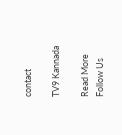contact

TV9 Kannada

Read More
Follow Us